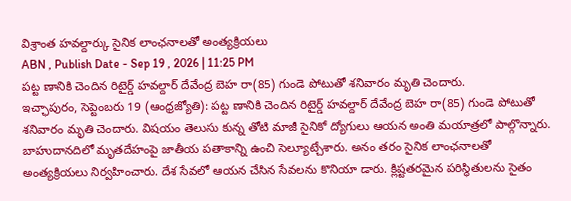విశ్రాంత హవల్దార్కు సైనిక లాంఛనాలతో అంత్యక్రియలు
ABN , Publish Date - Sep 19 , 2026 | 11:25 PM
పట్ట ణానికి చెందిన రిటైర్డ్ హవల్దార్ దేవేంద్ర బెహ రా(85) గుండె పోటుతో శనివారం మృతి చెందారు.
ఇచ్ఛాపురం, సెప్టెంబరు 19 (ఆంధ్రజ్యోతి): పట్ట ణానికి చెందిన రిటైర్డ్ హవల్దార్ దేవేంద్ర బెహ రా(85) గుండె పోటుతో శనివారం మృతి చెందారు. విషయం తెలుసు కున్న తోటి మాజీ సైనికో ద్యోగులు ఆయన అంతి మయాత్రలో పాల్గొన్నారు. బాహుదానదిలో మృతదేహంపై జాతీయ పతాకాన్ని ఉంచి సెల్యూట్చేశారు. అనం తరం సైనిక లాంఛనాలతో అంత్యక్రియలు నిర్వహించారు. దేశ సేవలో ఆయన చేసిన సేవలను కొనియా డారు. క్లిష్టతరమైన పరిస్థితులను సైతం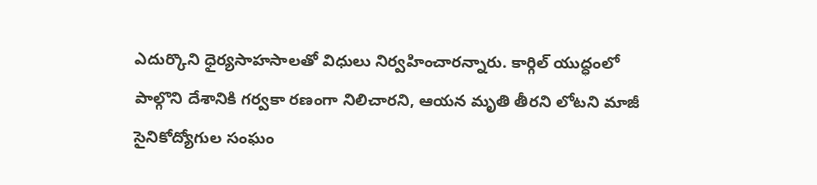ఎదుర్కొని ధైర్యసాహసాలతో విధులు నిర్వహించారన్నారు. కార్గిల్ యుద్ధంలో పాల్గొని దేశానికి గర్వకా రణంగా నిలిచారని, ఆయన మృతి తీరని లోటని మాజీ సైనికోద్యోగుల సంఘం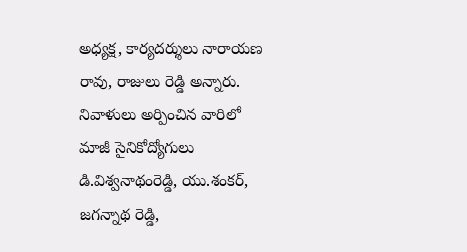అధ్యక్ష, కార్యదర్శులు నారాయణ రావు, రాజులు రెడ్డి అన్నారు. నివాళులు అర్పించిన వారిలో మాజీ సైనికోద్యోగులు డి.విశ్వనాథంరెడ్డి, యు.శంకర్, జగన్నాథ రెడ్డి,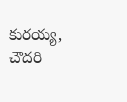కురయ్య, చౌదరి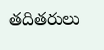తదితరులు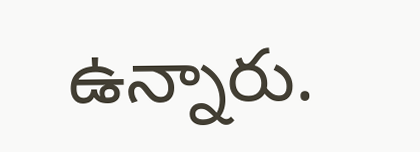ఉన్నారు.